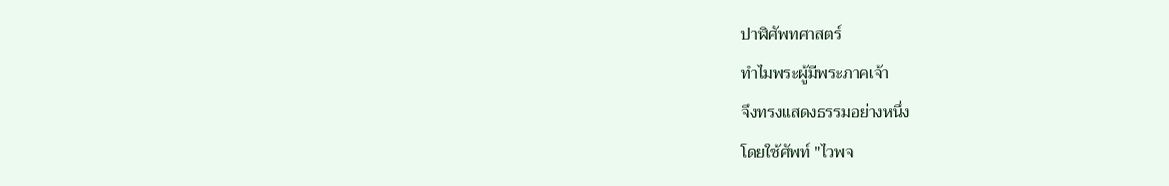ปาฬิศัพทศาสตร์
ทำไมพระผู้มีพระภาคเจ้า
จึงทรงแสดงธรรมอย่างหนึ่ง
โดยใช้ศัพท์ "ไวพจ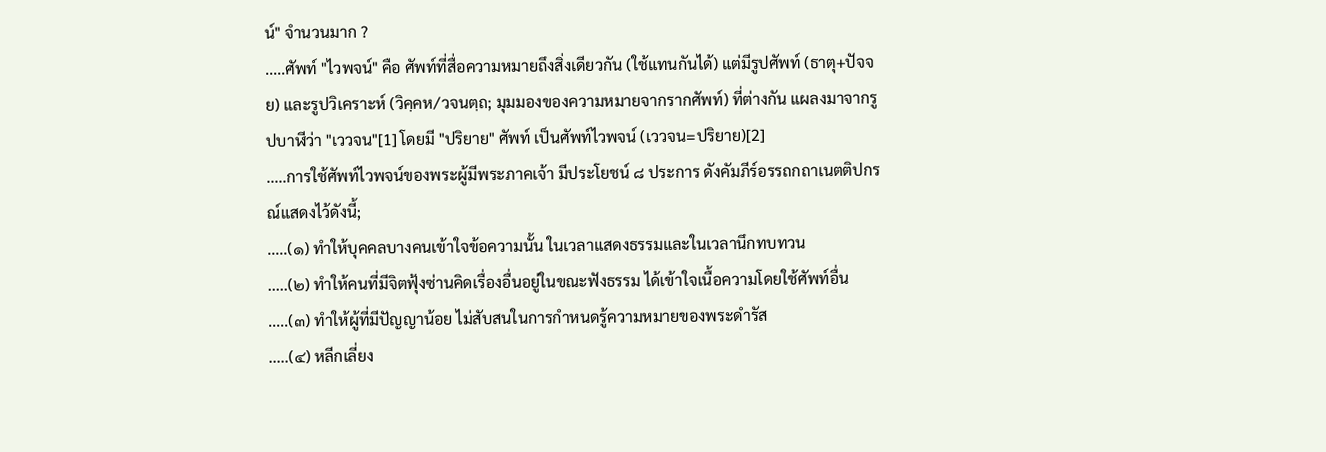น์" จำนวนมาก ?
.....ศัพท์ "ไวพจน์" คือ ศัพท์ที่สื่อความหมายถึงสิ่งเดียวกัน (ใช้แทนกันได้) แต่มีรูปศัพท์ (ธาตุ+ปัจจย) และรูปวิเคราะห์ (วิคฺคห/วจนตฺถ; มุมมองของความหมายจากรากศัพท์) ที่ต่างกัน แผลงมาจากรูปบาฬีว่า "เววจน"[1] โดยมี "ปริยาย" ศัพท์ เป็นศัพท์ไวพจน์ (เววจน=ปริยาย)[2]
.....การใช้ศัพท์ไวพจน์ของพระผู้มีพระภาคเจ้า มีประโยชน์ ๘ ประการ ดังคัมภีร์อรรถกถาเนตติปกรณ์แสดงไว้ดังนี้;
.....(๑) ทำให้บุคคลบางคนเข้าใจข้อความนั้น ในเวลาแสดงธรรมและในเวลานึกทบทวน
.....(๒) ทำให้คนที่มีจิตฟุ้งซ่านคิดเรื่องอื่นอยู่ในขณะฟังธรรม ได้เข้าใจเนื้อความโดยใช้ศัพท์อื่น
.....(๓) ทำให้ผู้ที่มีปัญญาน้อย ไม่สับสนในการกำหนดรู้ความหมายของพระดำรัส
.....(๔) หลีกเลี่ยง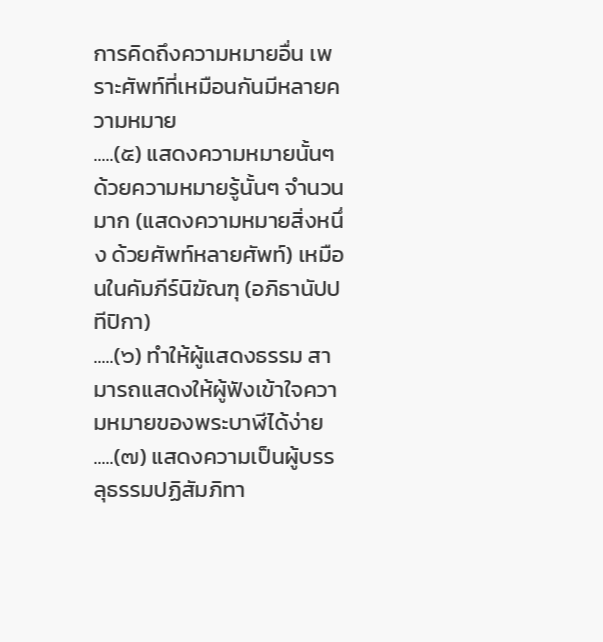การคิดถึงความหมายอื่น เพราะศัพท์ที่เหมือนกันมีหลายความหมาย
.....(๕) แสดงความหมายนั้นๆ ด้วยความหมายรู้นั้นๆ จำนวนมาก (แสดงความหมายสิ่งหนึ่ง ด้วยศัพท์หลายศัพท์) เหมือนในคัมภีร์นิฆัณฑุ (อภิธานัปปทีปิกา)
.....(๖) ทำให้ผู้แสดงธรรม สามารถแสดงให้ผู้ฟังเข้าใจความหมายของพระบาฬีได้ง่าย
.....(๗) แสดงความเป็นผู้บรรลุธรรมปฏิสัมภิทา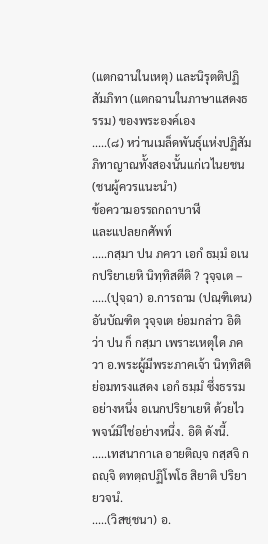(แตกฉานในเหตุ) และนิรุตติปฏิสัมภิทา (แตกฉานในภาษาแสดงธรรม) ของพระองค์เอง
.....(๘) หว่านเมล็ดพันธุ์แห่งปฏิสัมภิทาญาณทั้งสองนั้นแก่เวไนยชน (ชนผู้ควรแนะนำ)
ข้อความอรรถกถาบาฬี
และแปลยกศัพท์
.....กสฺมา ปน ภควา เอกํ ธมฺมํ อเนกปริยาเยหิ นิทฺทิสตีติ ? วุจฺจเต –
.....(ปุจฺฉา) อ.การถาม (ปณฺฑิเตน) อันบัณฑิต วุจฺจเต ย่อมกล่าว อิติ ว่า ปน ก็ กสฺมา เพราะเหตุใด ภควา อ.พระผู้มีพระภาคเจ้า นิทฺทิสติ ย่อมทรงแสดง เอกํ ธมฺมํ ซึ่งธรรม อย่างหนึ่ง อเนกปริยาเยหิ ด้วยไวพจน์มิใช่อย่างหนึ่ง. อิติ ดังนี้.
.....เทสนากาเล อายติญฺจ กสฺสจิ กถญฺจิ ตทตฺถปฏิโพโธ สิยาติ ปริยายวจนํ.
.....(วิสชฺชนา) อ.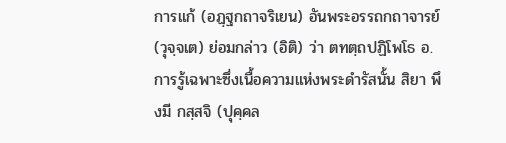การแก้ (อฏฺฐกถาจริเยน) อันพระอรรถกถาจารย์ (วุจฺจเต) ย่อมกล่าว (อิติ) ว่า ตทตฺถปฏิโพโธ อ.การรู้เฉพาะซึ่งเนื้อความแห่งพระดำรัสนั้น สิยา พึงมี กสฺสจิ (ปุคฺคล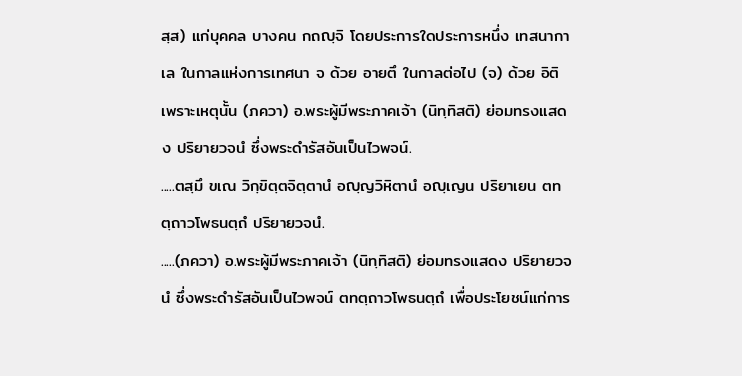สฺส) แก่บุคคล บางคน กถญฺจิ โดยประการใดประการหนึ่ง เทสนากาเล ในกาลแห่งการเทศนา จ ด้วย อายตึ ในกาลต่อไป (จ) ด้วย อิติ เพราะเหตุนั้น (ภควา) อ.พระผู้มีพระภาคเจ้า (นิทฺทิสติ) ย่อมทรงแสดง ปริยายวจนํ ซึ่งพระดำรัสอันเป็นไวพจน์.
.....ตสฺมึ ขเณ วิกฺขิตฺตจิตฺตานํ อญฺญวิหิตานํ อญฺเญน ปริยาเยน ตทตฺถาวโพธนตฺถํ ปริยายวจนํ.
.....(ภควา) อ.พระผู้มีพระภาคเจ้า (นิทฺทิสติ) ย่อมทรงแสดง ปริยายวจนํ ซึ่งพระดำรัสอันเป็นไวพจน์ ตทตฺถาวโพธนตฺถํ เพื่อประโยชน์แก่การ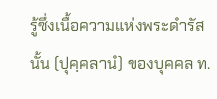รู้ซึ่งเนื้อความแห่งพระดำรัสนั้น (ปุคฺคลานํ) ของบุคคล ท.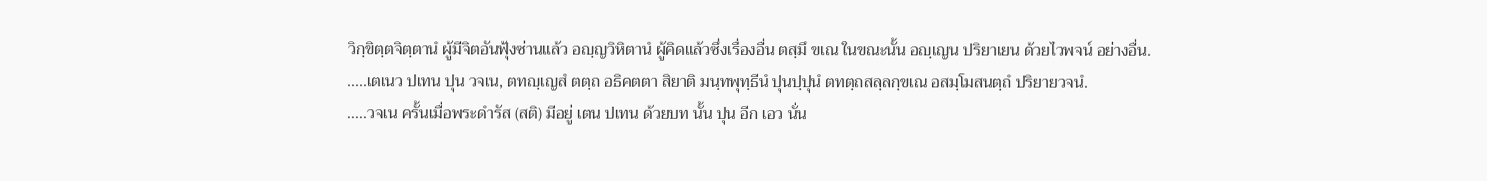วิกฺขิตฺตจิตฺตานํ ผู้มีจิตอันฟุ้งซ่านแล้ว อญฺญวิหิตานํ ผู้คิดแล้วซึ่งเรื่องอื่น ตสฺมึ ขเณ ในขณะนั้น อญฺเญน ปริยาเยน ด้วยไวพจน์ อย่างอื่น.
.....เตเนว ปเทน ปุน วจเน, ตทญฺเญสํ ตตฺถ อธิคตตา สิยาติ มนฺทพุทฺธีนํ ปุนปฺปุนํ ตทตฺถสลฺลกฺขเณ อสมฺโมสนตฺถํ ปริยายวจนํ.
.....วจเน ครั้นเมื่อพระดำรัส (สติ) มีอยู่ เตน ปเทน ด้วยบท นั้น ปุน อีก เอว นั่น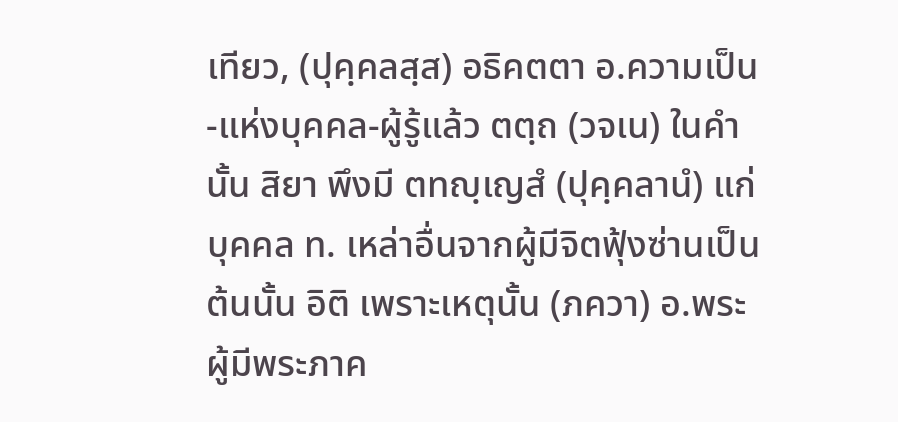เทียว, (ปุคฺคลสฺส) อธิคตตา อ.ความเป็น-แห่งบุคคล-ผู้รู้แล้ว ตตฺถ (วจเน) ในคำ นั้น สิยา พึงมี ตทญฺเญสํ (ปุคฺคลานํ) แก่บุคคล ท. เหล่าอื่นจากผู้มีจิตฟุ้งซ่านเป็นต้นนั้น อิติ เพราะเหตุนั้น (ภควา) อ.พระผู้มีพระภาค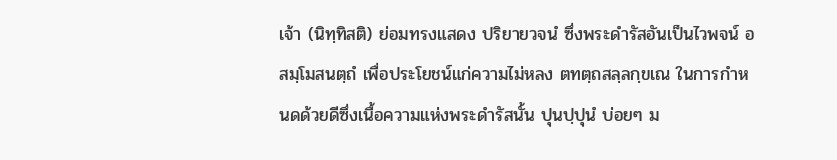เจ้า (นิทฺทิสติ) ย่อมทรงแสดง ปริยายวจนํ ซึ่งพระดำรัสอันเป็นไวพจน์ อสมฺโมสนตฺถํ เพื่อประโยชน์แก่ความไม่หลง ตทตฺถสลฺลกฺขเณ ในการกำหนดด้วยดีซึ่งเนื้อความแห่งพระดำรัสนั้น ปุนปฺปุนํ บ่อยๆ ม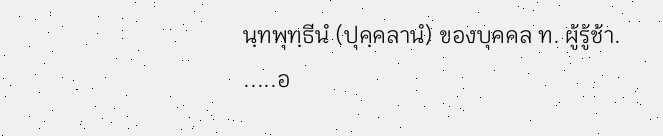นฺทพุทฺธีนํ (ปุคฺคลานํ) ของบุคคล ท. ผู้รู้ช้า.
.....อ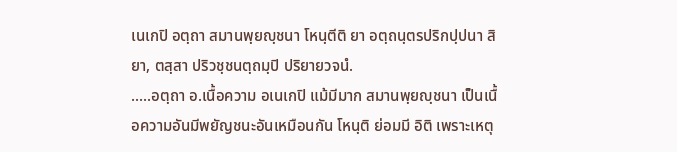เนเกปิ อตฺถา สมานพฺยญฺชนา โหนฺตีติ ยา อตฺถนฺตรปริกปฺปนา สิยา, ตสฺสา ปริวชฺชนตฺถมฺปิ ปริยายวจนํ.
.....อตฺถา อ.เนื้อความ อเนเกปิ แม้มีมาก สมานพฺยญฺชนา เป็นเนื้อความอันมีพยัญชนะอันเหมือนกัน โหนฺติ ย่อมมี อิติ เพราะเหตุ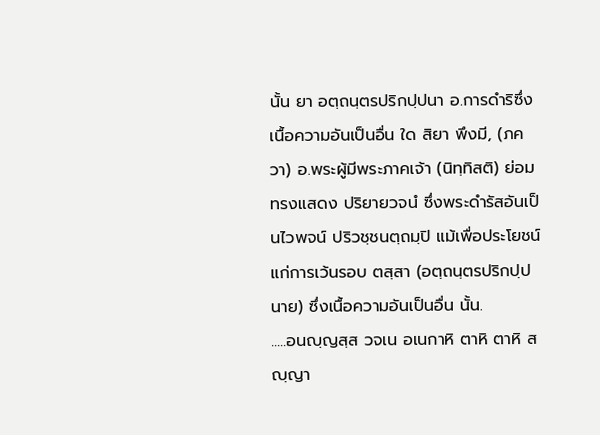นั้น ยา อตฺถนฺตรปริกปฺปนา อ.การดำริซึ่งเนื้อความอันเป็นอื่น ใด สิยา พึงมี, (ภควา) อ.พระผู้มีพระภาคเจ้า (นิทฺทิสติ) ย่อมทรงแสดง ปริยายวจนํ ซึ่งพระดำรัสอันเป็นไวพจน์ ปริวชฺชนตฺถมฺปิ แม้เพื่อประโยชน์แก่การเว้นรอบ ตสฺสา (อตฺถนฺตรปริกปฺปนาย) ซึ่งเนื้อความอันเป็นอื่น นั้น.
.....อนญฺญสฺส วจเน อเนกาหิ ตาหิ ตาหิ สญฺญา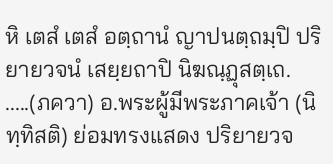หิ เตสํ เตสํ อตฺถานํ ญาปนตฺถมฺปิ ปริยายวจนํ เสยฺยถาปิ นิฆณฺฏุสตฺเถ.
.....(ภควา) อ.พระผู้มีพระภาคเจ้า (นิทฺทิสติ) ย่อมทรงแสดง ปริยายวจ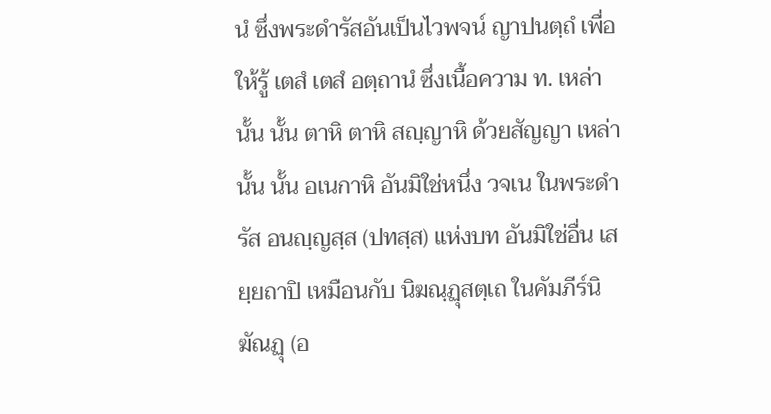นํ ซึ่งพระดำรัสอันเป็นไวพจน์ ญาปนตฺถํ เพื่อให้รู้ เตสํ เตสํ อตฺถานํ ซึ่งเนื้อความ ท. เหล่านั้น นั้น ตาหิ ตาหิ สญฺญาหิ ด้วยสัญญา เหล่านั้น นั้น อเนกาหิ อันมิใช่หนึ่ง วจเน ในพระดำรัส อนญฺญสฺส (ปทสฺส) แห่งบท อันมิใช่อื่น เสยฺยถาปิ เหมือนกับ นิฆณฺฏุสตฺเถ ในคัมภีร์นิฆัณฏุ (อ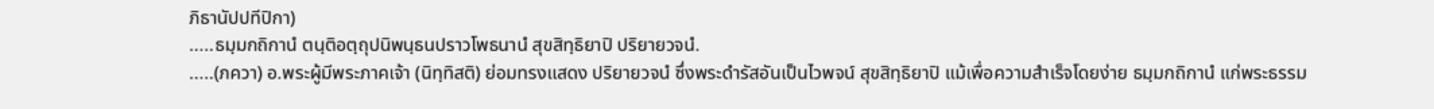ภิธานัปปทีปิกา)
.....ธมฺมกถิกานํ ตนฺติอตฺถุปนิพนฺธนปราวโพธนานํ สุขสิทฺธิยาปิ ปริยายวจนํ.
.....(ภควา) อ.พระผู้มีพระภาคเจ้า (นิทฺทิสติ) ย่อมทรงแสดง ปริยายวจนํ ซึ่งพระดำรัสอันเป็นไวพจน์ สุขสิทฺธิยาปิ แม้เพื่อความสำเร็จโดยง่าย ธมฺมกถิกานํ แก่พระธรรม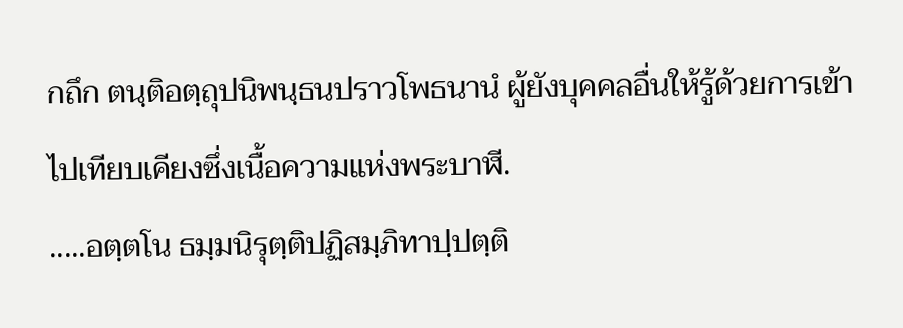กถึก ตนฺติอตฺถุปนิพนฺธนปราวโพธนานํ ผู้ยังบุคคลอื่นให้รู้ด้วยการเข้าไปเทียบเคียงซึ่งเนื้อความแห่งพระบาฬี.
.....อตฺตโน ธมฺมนิรุตฺติปฏิสมฺภิทาปฺปตฺติ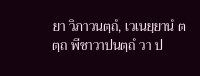ยา วิภาวนตฺถํ, เวเนยฺยานํ ตตฺถ พีชาวาปนตฺถํ วา ป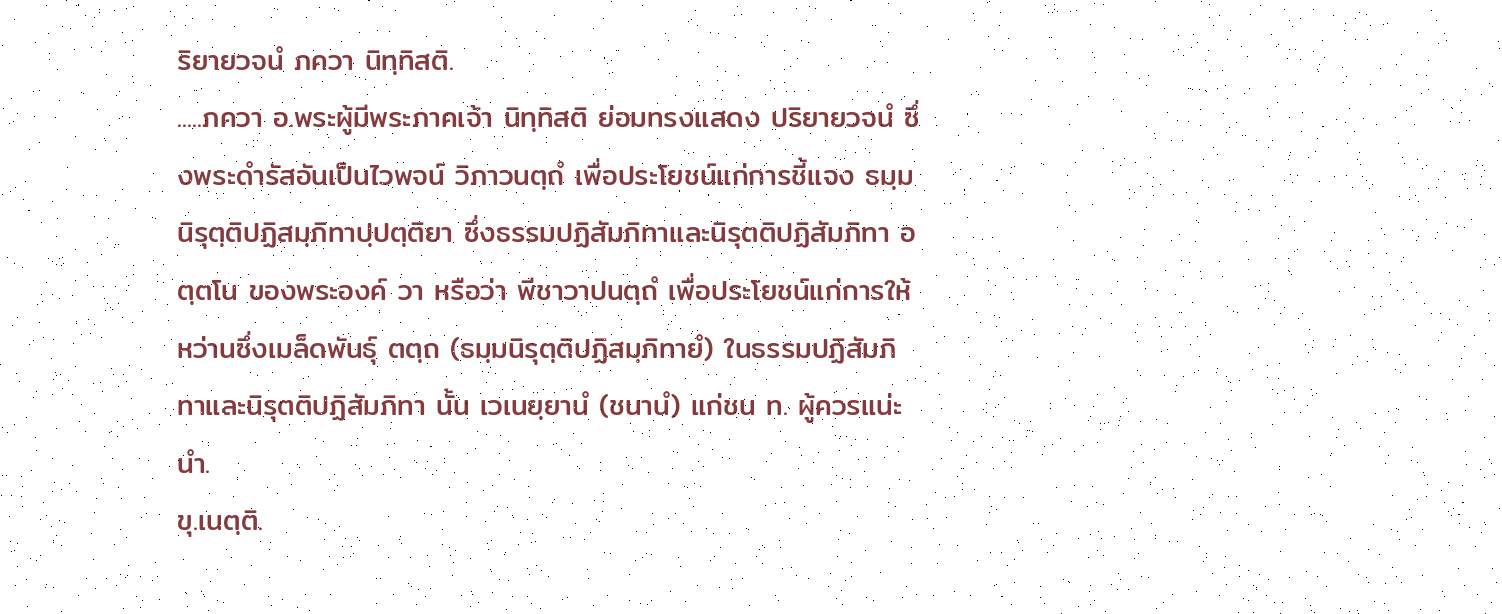ริยายวจนํ ภควา นิทฺทิสติ.
.....ภควา อ.พระผู้มีพระภาคเจ้า นิทฺทิสติ ย่อมทรงแสดง ปริยายวจนํ ซึ่งพระดำรัสอันเป็นไวพจน์ วิภาวนตฺถํ เพื่อประโยชน์แก่การชี้แจง ธมฺมนิรุตฺติปฏิสมฺภิทาปฺปตฺติยา ซึ่งธรรมปฏิสัมภิทาและนิรุตติปฏิสัมภิทา อตฺตโน ของพระองค์ วา หรือว่า พีชาวาปนตฺถํ เพื่อประโยชน์แก่การให้หว่านซึ่งเมล็ดพันธุ์ ตตฺถ (ธมฺมนิรุตฺติปฏิสมฺภิทายํ) ในธรรมปฏิสัมภิทาและนิรุตติปฏิสัมภิทา นั้น เวเนยฺยานํ (ชนานํ) แก่ชน ท. ผู้ควรแน่ะนำ.
ขุ.เนตฺติ.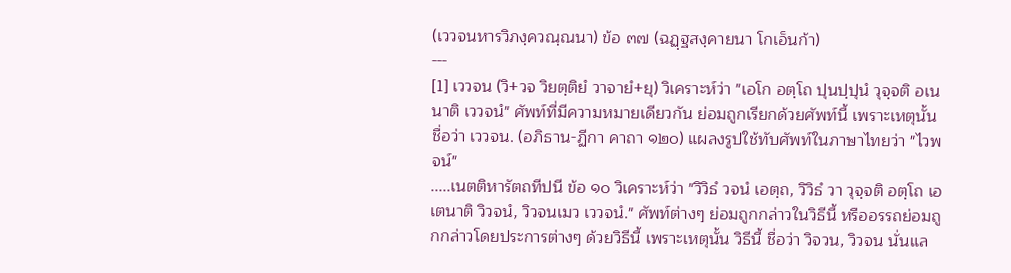(เววจนหารวิภงฺควณฺณนา) ข้อ ๓๗ (ฉฏฺฐสงฺคายนา โกเอ็นก้า)
---
[1] เววจน (วิ+วจ วิยตฺติยํ วาจายํ+ยุ) วิเคราะห์ว่า "เอโก อตฺโถ ปุนปฺปุนํ วุจฺจติ อเนนาติ เววจนํ" ศัพท์ที่มีความหมายเดียวกัน ย่อมถูกเรียกด้วยศัพท์นี้ เพราะเหตุนั้น ชื่อว่า เววจน. (อภิธาน-ฏีกา คาถา ๑๒๐) แผลงรูปใช้ทับศัพท์ในภาษาไทยว่า "ไวพจน์"
.....เนตติหารัตถทีปนี ข้อ ๑๐ วิเคราะห์ว่า "วิวิธํ วจนํ เอตฺถ, วิวิธํ วา วุจฺจติ อตฺโถ เอเตนาติ วิวจนํ, วิวจนเมว เววจนํ." ศัพท์ต่างๆ ย่อมถูกกล่าวในวิธีนี้ หรืออรรถย่อมถูกกล่าวโดยประการต่างๆ ด้วยวิธีนี้ เพราะเหตุนั้น วิธีนี้ ชื่อว่า วิจวน, วิวจน นั่นแล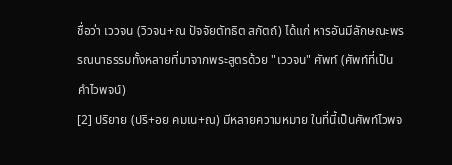ชื่อว่า เววจน (วิวจน+ณ ปัจจัยตัทธิต สกัตถ์) ได้แก่ หารอันมีลักษณะพรรณนาธรรมทั้งหลายที่มาจากพระสูตรด้วย "เววจน" ศัพท์ (ศัพท์ที่เป็นคำไวพจน์)
[2] ปริยาย (ปริ+อย คมเน+ณ) มีหลายความหมาย ในที่นี้เป็นศัพท์ไวพจ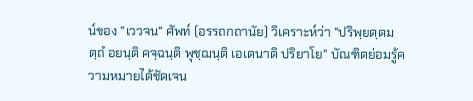น์ของ "เววจน" ศัพท์ (อรรถกถานัย) วิเคราะห์ว่า "ปริพฺยตฺตมตฺถํ อยนฺติ คจฺฉนฺติ พุชฺฌนฺติ เอเตนาติ ปริยาโย" บัณฑิตย่อมรู้ความหมายได้ชัดเจน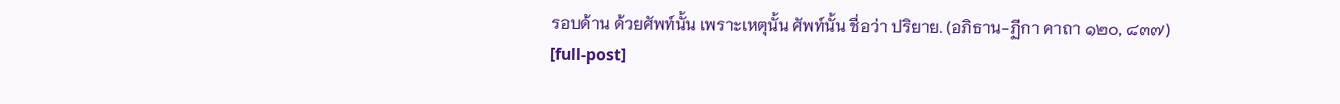รอบด้าน ด้วยศัพท์นั้น เพราะเหตุนั้น ศัพท์นั้น ชื่อว่า ปริยาย. (อภิธาน-ฏีกา คาถา ๑๒๐, ๘๓๗)
[full-post]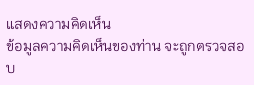แสดงความคิดเห็น
ข้อมูลความคิดเห็นของท่าน จะถูกตรวจสอบ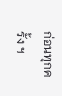ก่อนทุกครั้ง ฯ